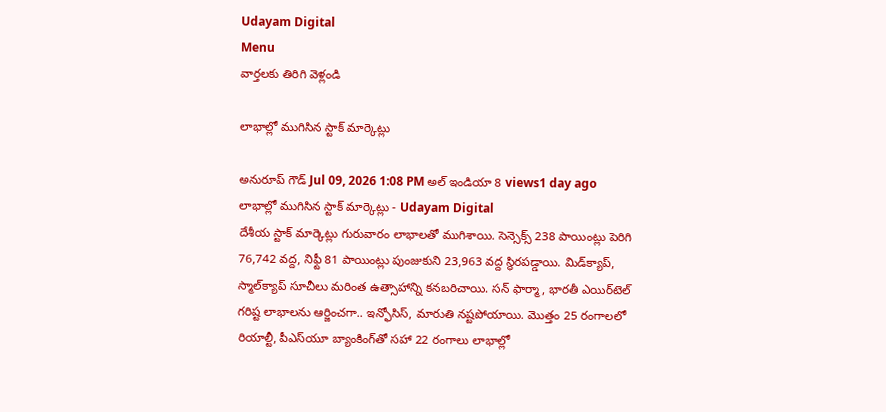Udayam Digital
Menu
వార్తలకు తిరిగి వెళ్లండి

లాభాల్లో ముగిసిన స్టాక్ మార్కెట్లు

అనురూప్ గౌడ్ Jul 09, 2026 1:08 PM అల్ ఇండియా 8 views1 day ago
లాభాల్లో ముగిసిన స్టాక్ మార్కెట్లు - Udayam Digital
దేశీయ స్టాక్ మార్కెట్లు గురువారం లాభాలతో ముగిశాయి. సెన్సెక్స్ 238 పాయింట్లు పెరిగి 76,742 వద్ద, నిఫ్టీ 81 పాయింట్లు పుంజుకుని 23,963 వద్ద స్థిరపడ్డాయి. మిడ్‌క్యాప్, స్మాల్‌క్యాప్ సూచీలు మరింత ఉత్సాహాన్ని కనబరిచాయి. సన్ ఫార్మా, భారతీ ఎయిర్‌టెల్ గరిష్ట లాభాలను ఆర్జించగా.. ఇన్ఫోసిస్, మారుతి నష్టపోయాయి. మొత్తం 25 రంగాలలో రియాల్టీ, పీఎస్‌యూ బ్యాంకింగ్‌తో సహా 22 రంగాలు లాభాల్లో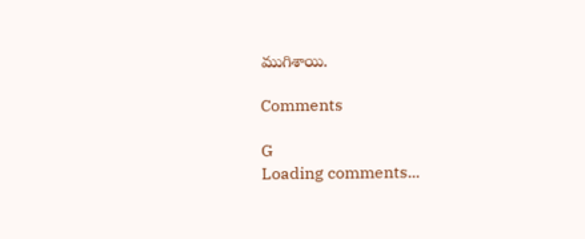ముగిశాయి.

Comments

G
Loading comments...